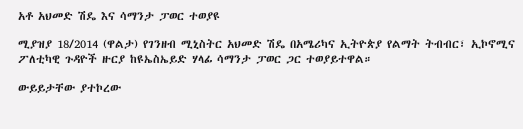አቶ አህመድ ሽዴ እና ሳማንታ ፓወር ተወያዩ

ሚያዝያ 18/2014 (ዋልታ) የገንዘብ ሚኒስትር አህመድ ሽዴ በአሜሪካና ኢትዮጵያ የልማት ትብብር፣ ኢኮኖሚና ፖለቲካዊ ጉዳዮች ዙርያ ከዩኤስኤይድ ሃላፊ ሳማንታ ፓወር ጋር ተወያይተዋል።

ውይይታቸው ያተኮረው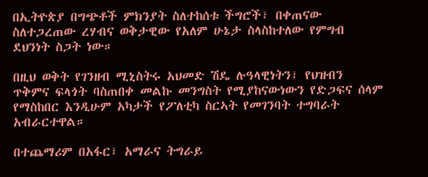በኢትዮጵያ በግጭቶች ምክንያት ስለተከሰቱ ችግሮች፣ በቀጠናው ስለተጋረጠው ረሃብና ወቅታዊው የአለም ሁኔታ ስላስከተለው የምግብ ደህንነት ስጋት ነው።

በዚህ ወቅት የገንዘብ ሚኒስትሩ አህመድ ሽዴ ሉዓላዊነትን፣ የህዝብን ጥቅምና ፍላጎት ባስጠበቀ መልኩ መንግስት የሚያከናውነውን የድጋፍና ሰላም የማስከበር እንዲሁም አካታች የፖለቲካ ስርኣት የመገንባት ተግባራት አብራርተዋል።

በተጨማሪም በአፋር፣ አማራና ትግራይ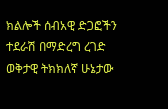ክልሎች ሰብአዊ ድጋፎችን ተደራሽ በማድረግ ረገድ ወቅታዊ ትክክለኛ ሁኔታው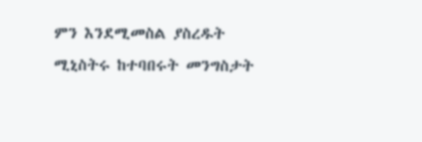ምን እንደሚመስል ያስረዱት ሚኒስትሩ ከተባበሩት መንግስታት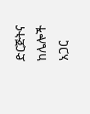ድርጅትና ከሌሎች አጋር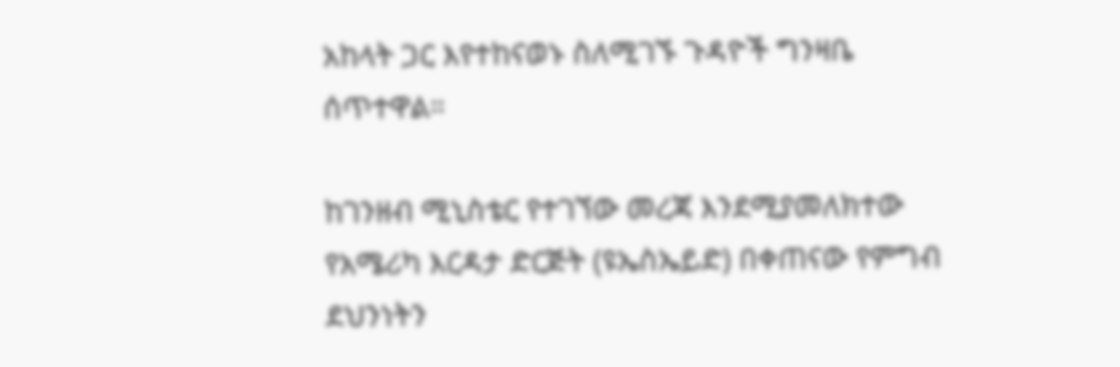አከላት ጋር እየተከናወኑ ስለሚገኙ ጉዳዮች ግንዛቤ ሰጥተዋል።

ከገንዘብ ሚኒስቴር የተገኘው መረጃ እንደሚያመለክተው የአሜሪካ እርዳታ ድርጅት (ዩኤስኤይድ) በቀጠናው የምግብ ደህንነትን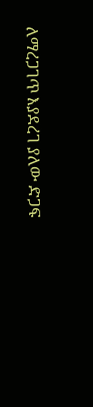ለማረጋገጥ እያደረገ ያለው ድጋፍ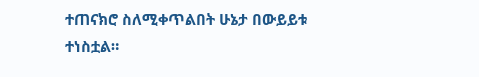ተጠናክሮ ስለሚቀጥልበት ሁኔታ በውይይቱ ተነስቷል።